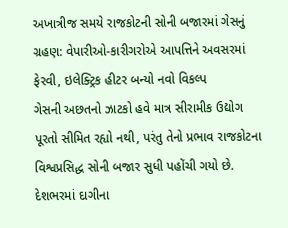અખાત્રીજ સમયે રાજકોટની સોની બજારમાં ગેસનું ગ્રહણ: વેપારીઓ-કારીગરોએ આપત્તિને અવસરમાં ફેરવી, ઇલેક્ટ્રિક હીટર બન્યો નવો વિકલ્પ
ગેસની અછતનો ઝાટકો હવે માત્ર સીરામીક ઉદ્યોગ પૂરતો સીમિત રહ્યો નથી, પરંતુ તેનો પ્રભાવ રાજકોટના વિશ્વપ્રસિદ્ધ સોની બજાર સુધી પહોંચી ગયો છે. દેશભરમાં દાગીના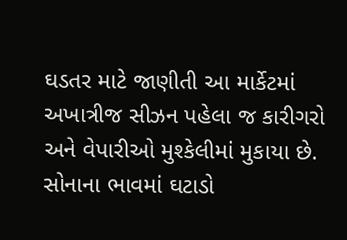ઘડતર માટે જાણીતી આ માર્કેટમાં અખાત્રીજ સીઝન પહેલા જ કારીગરો અને વેપારીઓ મુશ્કેલીમાં મુકાયા છે. સોનાના ભાવમાં ઘટાડો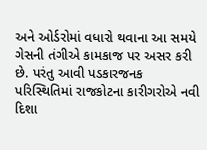અને ઓર્ડરોમાં વધારો થવાના આ સમયે ગેસની તંગીએ કામકાજ પર અસર કરી છે. પરંતુ આવી પડકારજનક પરિસ્થિતિમાં રાજકોટના કારીગરોએ નવી દિશા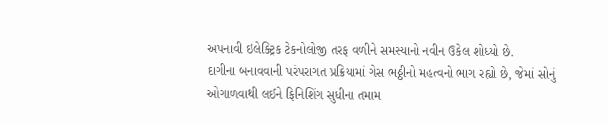અપનાવી ઇલેક્ટ્રિક ટેકનોલોજી તરફ વળીને સમસ્યાનો નવીન ઉકેલ શોધ્યો છે.
દાગીના બનાવવાની પરંપરાગત પ્રક્રિયામાં ગેસ ભઠ્ઠીનો મહત્વનો ભાગ રહ્યો છે, જેમાં સોનું ઓગાળવાથી લઈને ફિનિશિંગ સુધીના તમામ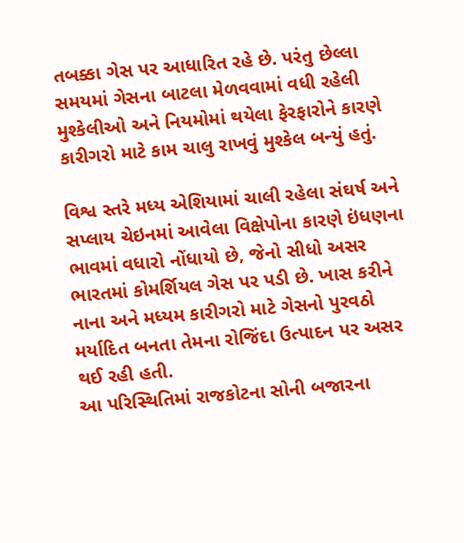તબક્કા ગેસ પર આધારિત રહે છે. પરંતુ છેલ્લા સમયમાં ગેસના બાટલા મેળવવામાં વધી રહેલી મુશ્કેલીઓ અને નિયમોમાં થયેલા ફેરફારોને કારણે કારીગરો માટે કામ ચાલુ રાખવું મુશ્કેલ બન્યું હતું.

વિશ્વ સ્તરે મધ્ય એશિયામાં ચાલી રહેલા સંઘર્ષ અને સપ્લાય ચેઇનમાં આવેલા વિક્ષેપોના કારણે ઇંધણના ભાવમાં વધારો નોંધાયો છે, જેનો સીધો અસર ભારતમાં કોમર્શિયલ ગેસ પર પડી છે. ખાસ કરીને નાના અને મધ્યમ કારીગરો માટે ગેસનો પુરવઠો મર્યાદિત બનતા તેમના રોજિંદા ઉત્પાદન પર અસર થઈ રહી હતી.
આ પરિસ્થિતિમાં રાજકોટના સોની બજારના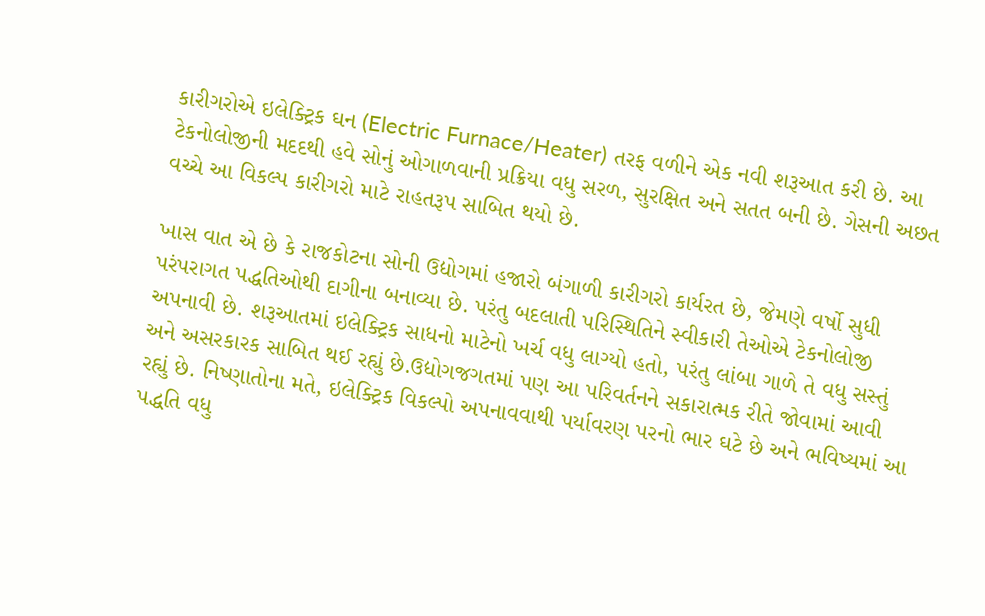કારીગરોએ ઇલેક્ટ્રિક ઘન (Electric Furnace/Heater) તરફ વળીને એક નવી શરૂઆત કરી છે. આ ટેકનોલોજીની મદદથી હવે સોનું ઓગાળવાની પ્રક્રિયા વધુ સરળ, સુરક્ષિત અને સતત બની છે. ગેસની અછત વચ્ચે આ વિકલ્પ કારીગરો માટે રાહતરૂપ સાબિત થયો છે.

ખાસ વાત એ છે કે રાજકોટના સોની ઉદ્યોગમાં હજારો બંગાળી કારીગરો કાર્યરત છે, જેમણે વર્ષો સુધી પરંપરાગત પદ્ધતિઓથી દાગીના બનાવ્યા છે. પરંતુ બદલાતી પરિસ્થિતિને સ્વીકારી તેઓએ ટેકનોલોજી અપનાવી છે. શરૂઆતમાં ઇલેક્ટ્રિક સાધનો માટેનો ખર્ચ વધુ લાગ્યો હતો, પરંતુ લાંબા ગાળે તે વધુ સસ્તું અને અસરકારક સાબિત થઈ રહ્યું છે.ઉદ્યોગજગતમાં પણ આ પરિવર્તનને સકારાત્મક રીતે જોવામાં આવી રહ્યું છે. નિષ્ણાતોના મતે, ઇલેક્ટ્રિક વિકલ્પો અપનાવવાથી પર્યાવરણ પરનો ભાર ઘટે છે અને ભવિષ્યમાં આ પદ્ધતિ વધુ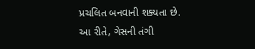પ્રચલિત બનવાની શક્યતા છે.
આ રીતે, ગેસની તંગી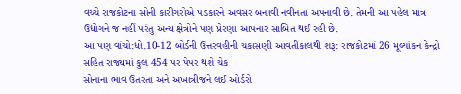વચ્ચે રાજકોટના સોની કારીગરોએ પડકારને અવસર બનાવી નવીનતા અપનાવી છે. તેમની આ પહેલ માત્ર ઉદ્યોગને જ નહીં પરંતુ અન્ય ક્ષેત્રોને પણ પ્રેરણા આપનાર સાબિત થઈ રહી છે.
આ પણ વાંચો:ધો.10-12 બોર્ડની ઉત્તરવહીની ચકાસણી આવતીકાલથી શરૂ: રાજકોટમાં 26 મૂલ્યાંકન કેન્દ્રો સહિત રાજ્યમાં કુલ 454 પર પેપર થશે ચેક
સોનાના ભાવ ઉતરતા અને અખાત્રીજને લઈ ઓર્ડરો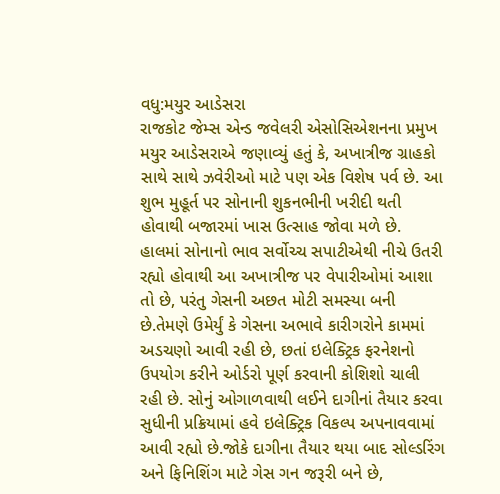વધુ:મયુર આડેસરા
રાજકોટ જેમ્સ એન્ડ જવેલરી એસોસિએશનના પ્રમુખ મયુર આડેસરાએ જણાવ્યું હતું કે, અખાત્રીજ ગ્રાહકો સાથે સાથે ઝવેરીઓ માટે પણ એક વિશેષ પર્વ છે. આ શુભ મુહૂર્ત પર સોનાની શુકનભીની ખરીદી થતી હોવાથી બજારમાં ખાસ ઉત્સાહ જોવા મળે છે. હાલમાં સોનાનો ભાવ સર્વોચ્ચ સપાટીએથી નીચે ઉતરી રહ્યો હોવાથી આ અખાત્રીજ પર વેપારીઓમાં આશા તો છે, પરંતુ ગેસની અછત મોટી સમસ્યા બની છે.તેમણે ઉમેર્યું કે ગેસના અભાવે કારીગરોને કામમાં અડચણો આવી રહી છે, છતાં ઇલેક્ટ્રિક ફરનેશનો ઉપયોગ કરીને ઓર્ડરો પૂર્ણ કરવાની કોશિશો ચાલી રહી છે. સોનું ઓગાળવાથી લઈને દાગીનાં તૈયાર કરવા સુધીની પ્રક્રિયામાં હવે ઇલેક્ટ્રિક વિકલ્પ અપનાવવામાં આવી રહ્યો છે.જોકે દાગીના તૈયાર થયા બાદ સોલ્ડરિંગ અને ફિનિશિંગ માટે ગેસ ગન જરૂરી બને છે,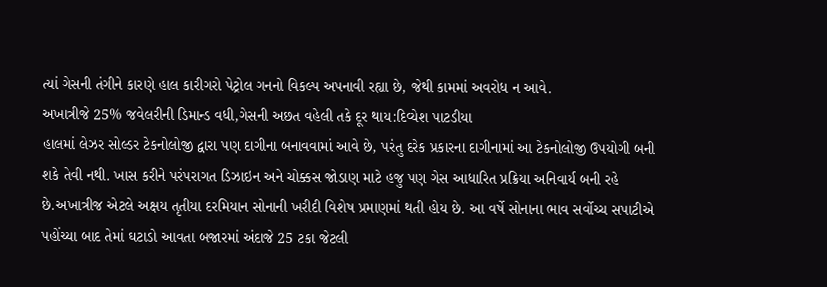ત્યાં ગેસની તંગીને કારણે હાલ કારીગરો પેટ્રોલ ગનનો વિકલ્પ અપનાવી રહ્યા છે, જેથી કામમાં અવરોધ ન આવે.
અખાત્રીજે 25% જવેલરીની ડિમાન્ડ વધી,ગેસની અછત વહેલી તકે દૂર થાય:દિવ્યેશ પાટડીયા
હાલમાં લેઝર સોલ્ડર ટેકનોલોજી દ્વારા પણ દાગીના બનાવવામાં આવે છે, પરંતુ દરેક પ્રકારના દાગીનામાં આ ટેકનોલોજી ઉપયોગી બની શકે તેવી નથી. ખાસ કરીને પરંપરાગત ડિઝાઇન અને ચોક્કસ જોડાણ માટે હજુ પણ ગેસ આધારિત પ્રક્રિયા અનિવાર્ય બની રહે છે.અખાત્રીજ એટલે અક્ષય તૃતીયા દરમિયાન સોનાની ખરીદી વિશેષ પ્રમાણમાં થતી હોય છે. આ વર્ષે સોનાના ભાવ સર્વોચ્ચ સપાટીએ પહોંચ્યા બાદ તેમાં ઘટાડો આવતા બજારમાં અંદાજે 25 ટકા જેટલી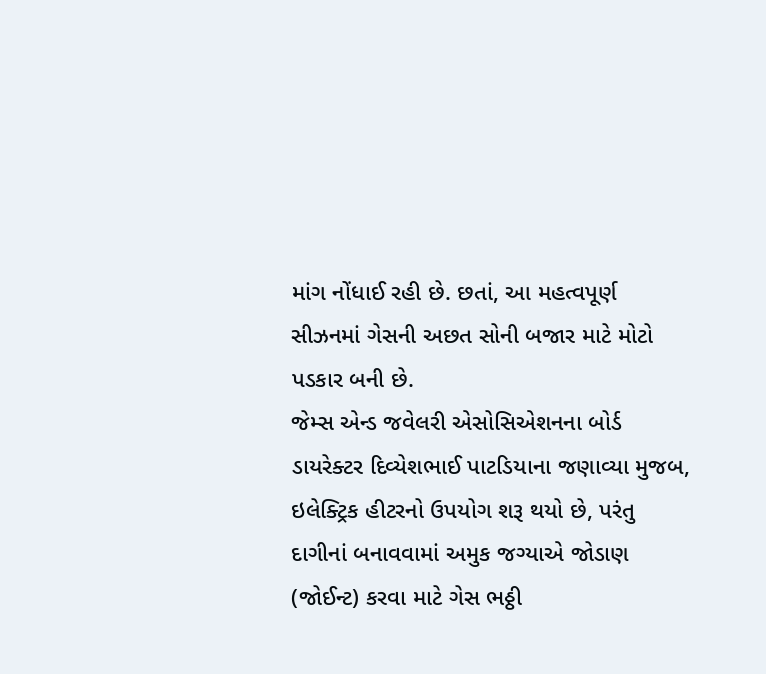માંગ નોંધાઈ રહી છે. છતાં, આ મહત્વપૂર્ણ સીઝનમાં ગેસની અછત સોની બજાર માટે મોટો પડકાર બની છે.
જેમ્સ એન્ડ જવેલરી એસોસિએશનના બોર્ડ ડાયરેક્ટર દિવ્યેશભાઈ પાટડિયાના જણાવ્યા મુજબ, ઇલેક્ટ્રિક હીટરનો ઉપયોગ શરૂ થયો છે, પરંતુ દાગીનાં બનાવવામાં અમુક જગ્યાએ જોડાણ (જોઈન્ટ) કરવા માટે ગેસ ભઠ્ઠી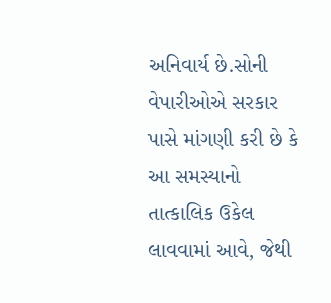અનિવાર્ય છે.સોની વેપારીઓએ સરકાર પાસે માંગણી કરી છે કે આ સમસ્યાનો તાત્કાલિક ઉકેલ લાવવામાં આવે, જેથી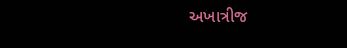અખાત્રીજ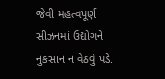જેવી મહત્વપૂર્ણ સીઝનમાં ઉદ્યોગને નુકસાન ન વેઠવું પડે.